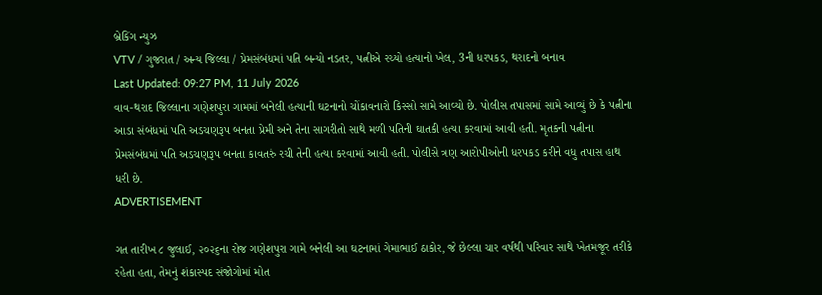બ્રેકિંગ ન્યુઝ
VTV / ગુજરાત / અન્ય જિલ્લા / પ્રેમસંબંધમાં પતિ બન્યો નડતર, પત્નીએ રચ્યો હત્યાનો ખેલ, 3ની ધરપકડ, થરાદનો બનાવ
Last Updated: 09:27 PM, 11 July 2026
વાવ-થરાદ જિલ્લાના ગણેશપુરા ગામમાં બનેલી હત્યાની ઘટનાનો ચોંકાવનારો કિસ્સો સામે આવ્યો છે. પોલીસ તપાસમાં સામે આવ્યું છે કે પત્નીના આડા સંબંધમાં પતિ અડચણરૂપ બનતા પ્રેમી અને તેના સાગરીતો સાથે મળી પતિની ઘાતકી હત્યા કરવામાં આવી હતી. મૃતકની પત્નીના પ્રેમસંબંધમાં પતિ અડચણરૂપ બનતા કાવતરું રચી તેની હત્યા કરવામાં આવી હતી. પોલીસે ત્રણ આરોપીઓની ધરપકડ કરીને વધુ તપાસ હાથ ધરી છે.
ADVERTISEMENT

ગત તારીખ ૮ જુલાઈ, ૨૦૨૬ના રોજ ગણેશપુરા ગામે બનેલી આ ઘટનામાં ગેમાભાઈ ઠાકોર, જે છેલ્લા ચાર વર્ષથી પરિવાર સાથે ખેતમજૂર તરીકે રહેતા હતા, તેમનું શંકાસ્પદ સંજોગોમાં મોત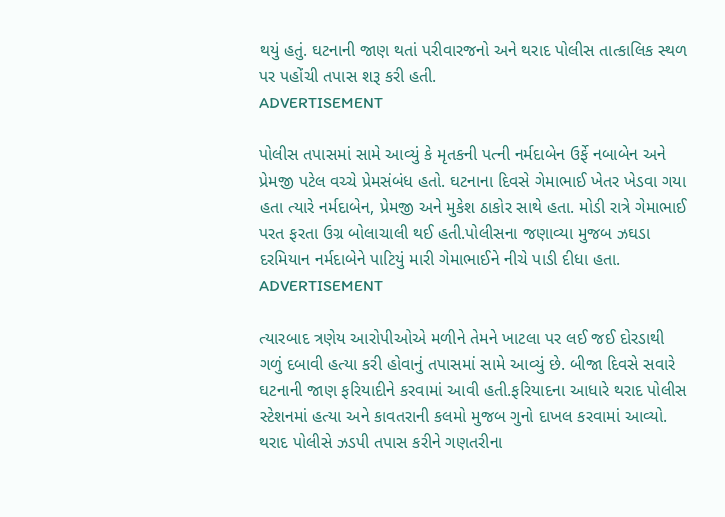થયું હતું. ઘટનાની જાણ થતાં પરીવારજનો અને થરાદ પોલીસ તાત્કાલિક સ્થળ પર પહોંચી તપાસ શરૂ કરી હતી.
ADVERTISEMENT

પોલીસ તપાસમાં સામે આવ્યું કે મૃતકની પત્ની નર્મદાબેન ઉર્ફે નબાબેન અને પ્રેમજી પટેલ વચ્ચે પ્રેમસંબંધ હતો. ઘટનાના દિવસે ગેમાભાઈ ખેતર ખેડવા ગયા હતા ત્યારે નર્મદાબેન, પ્રેમજી અને મુકેશ ઠાકોર સાથે હતા. મોડી રાત્રે ગેમાભાઈ પરત ફરતા ઉગ્ર બોલાચાલી થઈ હતી.પોલીસના જણાવ્યા મુજબ ઝઘડા દરમિયાન નર્મદાબેને પાટિયું મારી ગેમાભાઈને નીચે પાડી દીધા હતા.
ADVERTISEMENT

ત્યારબાદ ત્રણેય આરોપીઓએ મળીને તેમને ખાટલા પર લઈ જઈ દોરડાથી ગળું દબાવી હત્યા કરી હોવાનું તપાસમાં સામે આવ્યું છે. બીજા દિવસે સવારે ઘટનાની જાણ ફરિયાદીને કરવામાં આવી હતી.ફરિયાદના આધારે થરાદ પોલીસ સ્ટેશનમાં હત્યા અને કાવતરાની કલમો મુજબ ગુનો દાખલ કરવામાં આવ્યો. થરાદ પોલીસે ઝડપી તપાસ કરીને ગણતરીના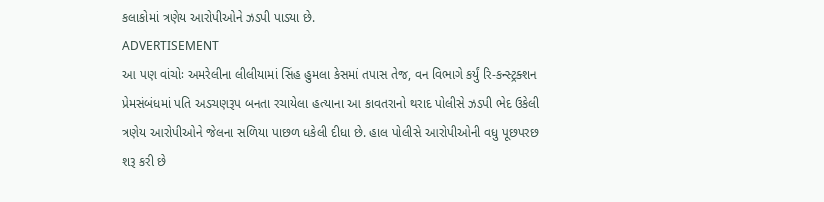કલાકોમાં ત્રણેય આરોપીઓને ઝડપી પાડ્યા છે.
ADVERTISEMENT
આ પણ વાંચોઃ અમરેલીના લીલીયામાં સિંહ હુમલા કેસમાં તપાસ તેજ, વન વિભાગે કર્યું રિ-કન્સ્ટ્રક્શન
પ્રેમસંબંધમાં પતિ અડચણરૂપ બનતા રચાયેલા હત્યાના આ કાવતરાનો થરાદ પોલીસે ઝડપી ભેદ ઉકેલી ત્રણેય આરોપીઓને જેલના સળિયા પાછળ ધકેલી દીધા છે. હાલ પોલીસે આરોપીઓની વધુ પૂછપરછ શરૂ કરી છે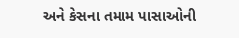અને કેસના તમામ પાસાઓની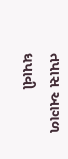તપાસ આગળ ધપાવી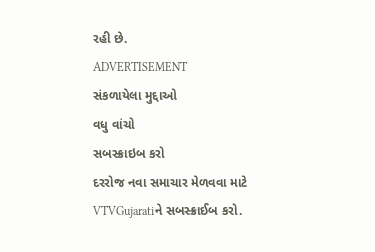રહી છે.
ADVERTISEMENT
સંકળાયેલા મુદ્દાઓ
વધુ વાંચો
સબસ્ક્રાઇબ કરો
દરરોજ નવા સમાચાર મેળવવા માટે VTVGujaratiને સબસ્ક્રાઈબ કરો.